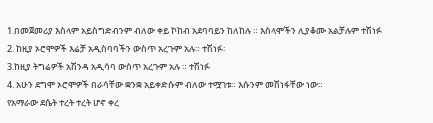1.በመጀመሪያ እስላም አይስግድብንም ብለው ቀይ ኮከብ አደባባይን ከለከሉ ። እስላሞችን ሊያቆሙ አልቻሉም ተሽነፉ
2. ከዚያ ኦሮሞዎች እሬቻ አዲስባባችን ውስጥ አረጉም አሉ። ተሽነፉ፡
3.ከዚያ ትግሬዎች አሽንዳ አዲሳባ ውስጥ አረጉም አሉ ። ተሽነፉ
4. አሁን ደግሞ ኦሮሞዎች በራሳቸው ቋንቋ አይቀድሱም ብለው ተሟገቱ። እሱንም መሽነፋቸው ነው።
የአማራው ደሴት ተረት ተረት ሆኖ ቀረ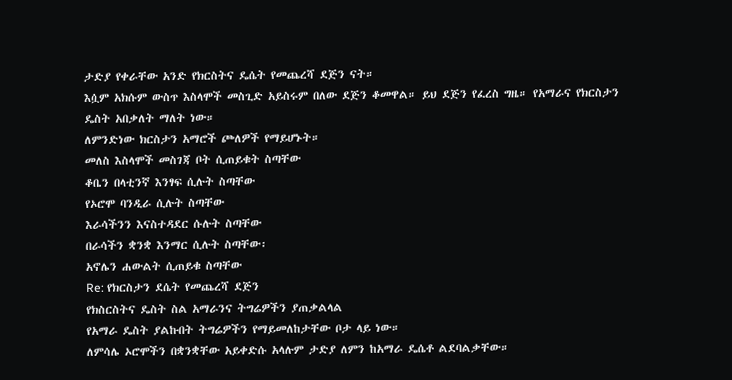ታድያ የቀራቸው አንድ የክርስትና ዴሴት የመጨረሻ ደጅን ናት።
እሷም አክሱም ውስጥ እስላሞች መስጊድ አይስሩም በለው ደጅን ቆመዋል። ይህ ደጅን የፈረስ ግዜ። የአማራና የክርስታን ዴስት አበቃለት ማለት ነው።
ለምንድነው ክርስታን አማሮች ጮለዎች የማይሆኑት።
መለስ እስላሞች መስገጃ ቦት ሲጠይቁት ስጣቸው
ቆቤን በላቲንኛ እንፃፍ ሲሉት ስጣቸው
የኦሮሞ ባንዲራ ሲሉት ስጣቸው
እራሳችንን እናስተዳደር ሱሉት ስጣቸው
በራሳችን ቋንቋ እንማር ሲሉት ስጣቸው፡
አኖሌን ሐውልት ሲጠይቁ ስጣቸው
Re: የክርስታን ደሴት የመጨረሻ ደጅን
የክስርስትና ዴስት ስል አማራንና ትግሬዎችን ያጠቃልላል
የአማራ ዴስት ያልኩበት ትግሬዎችን የማይመለከታቸው ቦታ ላይ ነው።
ለምሳሌ ኦሮሞችን በቋንቋቸው አይቀድሱ አላሉም ታድያ ለምን ከአማራ ዴሴቶ ልደባልቃቸው።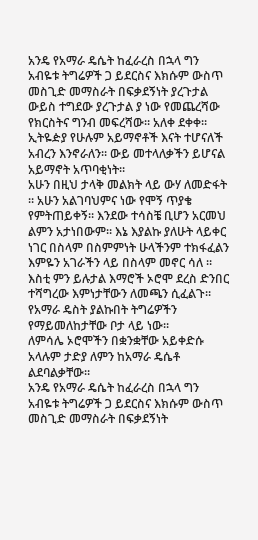አንዴ የአማራ ዴሴት ከፈራረስ በኋላ ግን አብዬቱ ትግሬዎች ጋ ይደርስና እክሱም ውስጥ መስጊድ መማስራት በፍቃደኝነት ያረጉታል ውይስ ተግደው ያረጉታል ያ ነው የመጨረሻው የክርስትና ግንብ መፍረሻው። አለቀ ደቀቀ። ኢትዬዽያ የሁሉም አይማኖቶች እናት ተሆናለች አብረን እንኖራለን። ውይ መተላለቃችን ይሆናል አይማኖት አጥባቂነት።
አሁን በዚህ ታላቅ መልክት ላይ ውሃ ለመድፋት ። አሁን አልገባህምና ነው የሞኝ ጥያቄ የምትጠይቀኝ። እንደው ተሳስቼ ቢሆን አርመህ ልምን አታነበውም። እኔ እያልኩ ያለሁት ላይቀር ነገር በስላም በስምምነት ሁላችንም ተክፋፈልን እምዬን አገራችን ላይ በስላም መኖር ሳለ ። እስቲ ምን ይሉታል እማሮች ኦሮሞ ደረስ ድንበር ተሻግረው እምነታቸውን ለመጫን ሲፈልጉ።
የአማራ ዴስት ያልኩበት ትግሬዎችን የማይመለከታቸው ቦታ ላይ ነው።
ለምሳሌ ኦሮሞችን በቋንቋቸው አይቀድሱ አላሉም ታድያ ለምን ከአማራ ዴሴቶ ልደባልቃቸው።
አንዴ የአማራ ዴሴት ከፈራረስ በኋላ ግን አብዬቱ ትግሬዎች ጋ ይደርስና እክሱም ውስጥ መስጊድ መማስራት በፍቃደኝነት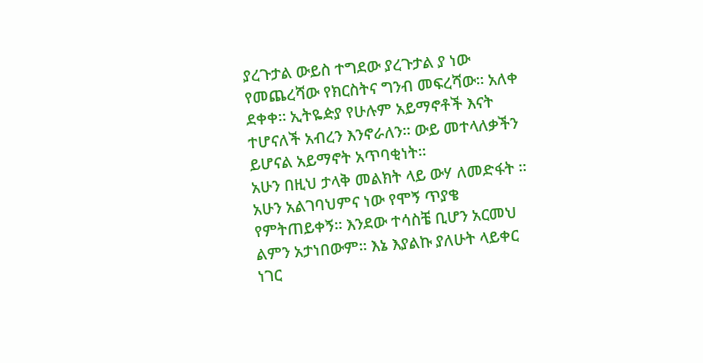ያረጉታል ውይስ ተግደው ያረጉታል ያ ነው የመጨረሻው የክርስትና ግንብ መፍረሻው። አለቀ ደቀቀ። ኢትዬዽያ የሁሉም አይማኖቶች እናት ተሆናለች አብረን እንኖራለን። ውይ መተላለቃችን ይሆናል አይማኖት አጥባቂነት።
አሁን በዚህ ታላቅ መልክት ላይ ውሃ ለመድፋት ። አሁን አልገባህምና ነው የሞኝ ጥያቄ የምትጠይቀኝ። እንደው ተሳስቼ ቢሆን አርመህ ልምን አታነበውም። እኔ እያልኩ ያለሁት ላይቀር ነገር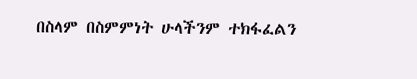በስላም በስምምነት ሁላችንም ተክፋፈልን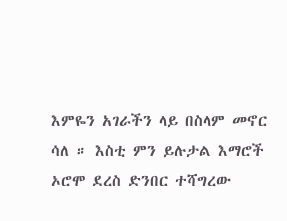እምዬን አገራችን ላይ በስላም መኖር ሳለ ። እስቲ ምን ይሉታል እማሮች ኦሮሞ ደረስ ድንበር ተሻግረው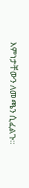እምነታቸውን ለመጫን ሲፈልጉ።